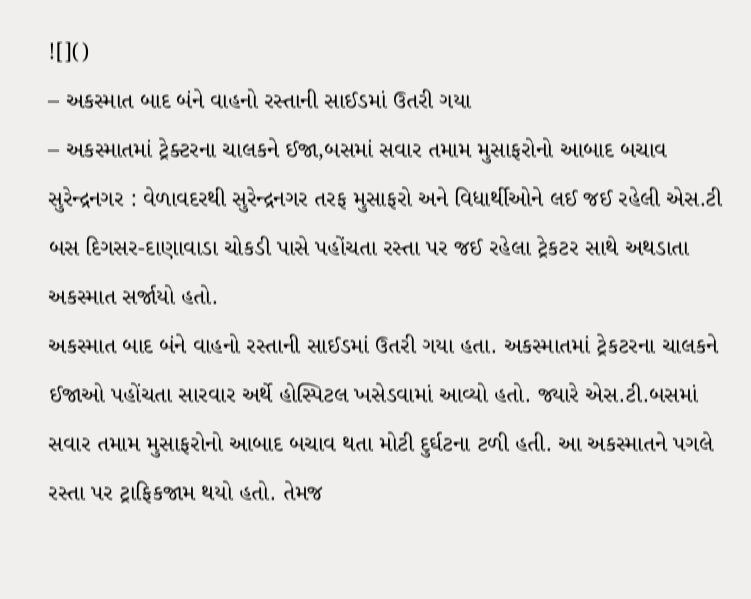![]()
– અકસ્માત બાદ બંને વાહનો રસ્તાની સાઈડમાં ઉતરી ગયા
– અકસ્માતમાં ટ્રેક્ટરના ચાલકને ઈજા,બસમાં સવાર તમામ મુસાફરોનો આબાદ બચાવ
સુરેન્દ્રનગર : વેળાવદરથી સુરેન્દ્રનગર તરફ મુસાફરો અને વિધાર્થીઓને લઈ જઈ રહેલી એસ.ટી બસ દિગસર-દાણાવાડા ચોકડી પાસે પહોંચતા રસ્તા પર જઈ રહેલા ટ્રેકટર સાથે અથડાતા અકસ્માત સર્જાયો હતો.
અકસ્માત બાદ બંને વાહનો રસ્તાની સાઈડમાં ઉતરી ગયા હતા. અકસ્માતમાં ટ્રેકટરના ચાલકને ઈજાઓ પહોંચતા સારવાર અર્થે હોસ્પિટલ ખસેડવામાં આવ્યો હતો. જ્યારે એસ.ટી.બસમાં સવાર તમામ મુસાફરોનો આબાદ બચાવ થતા મોટી દુર્ઘટના ટળી હતી. આ અકસ્માતને પગલે રસ્તા પર ટ્રાફિકજામ થયો હતો. તેમજ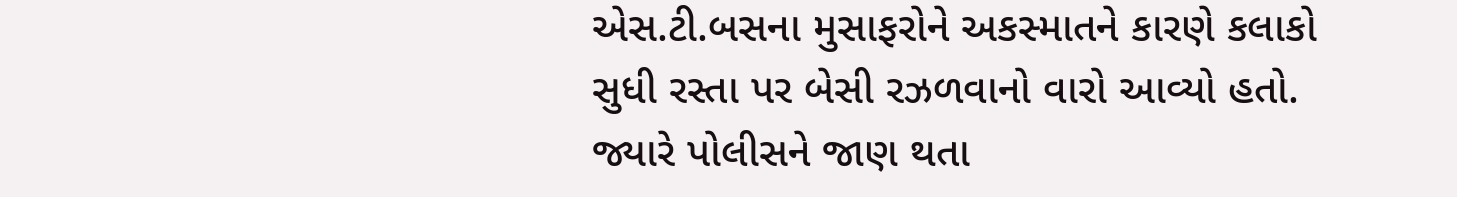એસ.ટી.બસના મુસાફરોને અકસ્માતને કારણે કલાકો સુધી રસ્તા પર બેસી રઝળવાનો વારો આવ્યો હતો. જ્યારે પોલીસને જાણ થતા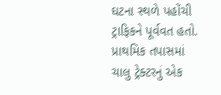ઘટના સ્થળે પહોંચી ટ્રાફિકને પૂર્વવત હતો. પ્રાથમિક તપાસમાં ચાલુ ટ્રેક્ટરનું એક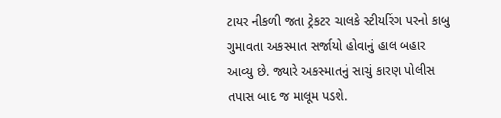ટાયર નીકળી જતા ટ્રેકટર ચાલકે સ્ટીયરિંગ પરનો કાબુ ગુમાવતા અકસ્માત સર્જાયો હોવાનું હાલ બહાર આવ્યુ છે. જ્યારે અકસ્માતનું સાચું કારણ પોલીસ તપાસ બાદ જ માલૂમ પડશે.